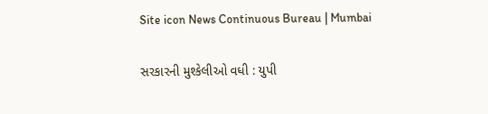Site icon News Continuous Bureau | Mumbai

સરકારની મુશ્કેલીઓ વધી : યુપી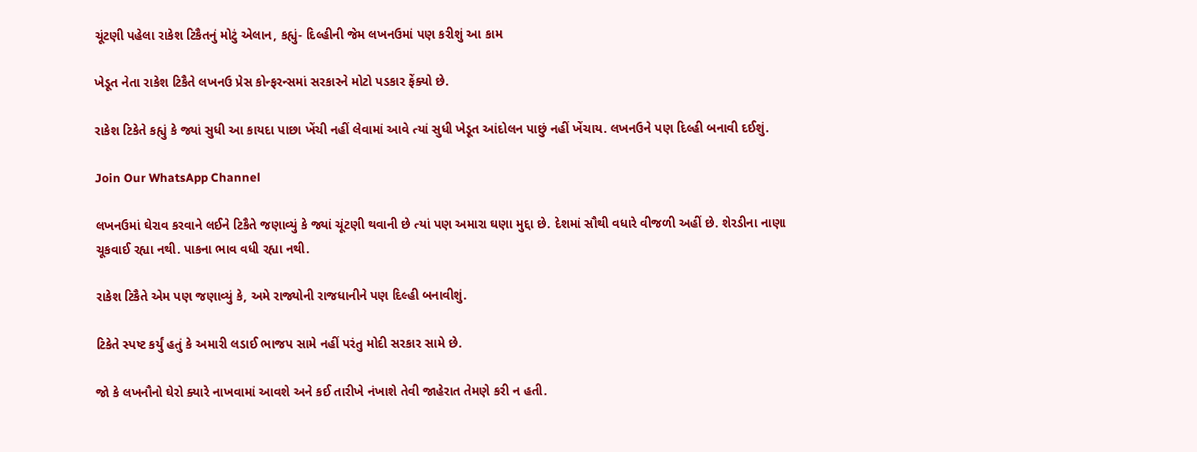ચૂંટણી પહેલા રાકેશ ટિકૈતનું મોટું એલાન, કહ્યું- દિલ્હીની જેમ લખનઉમાં પણ કરીશું આ કામ

ખેડૂત નેતા રાકેશ ટિકૈતે લખનઉ પ્રેસ કોન્ફરન્સમાં સરકારને મોટો પડકાર ફેંક્યો છે.

રાકેશ ટિકેતે કહ્યું કે જ્યાં સુધી આ કાયદા પાછા ખેંચી નહીં લેવામાં આવે ત્યાં સુધી ખેડૂત આંદોલન પાછું નહીં ખેંચાય. લખનઉને પણ દિલ્હી બનાવી દઈશું.

Join Our WhatsApp Channel

લખનઉમાં ઘેરાવ કરવાને લઈને ટિકૈતે જણાવ્યું કે જ્યાં ચૂંટણી થવાની છે ત્યાં પણ અમારા ઘણા મુદ્દા છે. દેશમાં સૌથી વધારે વીજળી અહીં છે. શેરડીના નાણા ચૂકવાઈ રહ્યા નથી. પાકના ભાવ વધી રહ્યા નથી.

રાકેશ ટિકૈતે એમ પણ જણાવ્યું કે, અમે રાજ્યોની રાજધાનીને પણ દિલ્હી બનાવીશું.

ટિકેતે સ્પષ્ટ કર્યું હતું કે અમારી લડાઈ ભાજપ સામે નહીં પરંતુ મોદી સરકાર સામે છે.

જો કે લખનૌનો ઘેરો ક્યારે નાખવામાં આવશે અને કઈ તારીખે નંખાશે તેવી જાહેરાત તેમણે કરી ન હતી.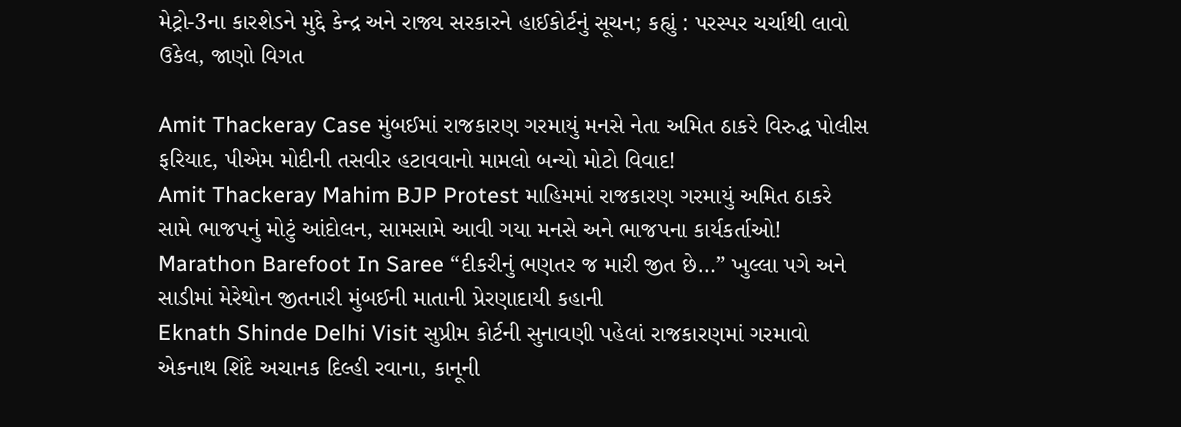મેટ્રો-3ના કારશેડને મુદ્દે કેન્દ્ર અને રાજ્ય સરકારને હાઈકોર્ટનું સૂચન; કહ્યું : પરસ્પર ચર્ચાથી લાવો ઉકેલ, જાણો વિગત

Amit Thackeray Case મુંબઈમાં રાજકારણ ગરમાયું મનસે નેતા અમિત ઠાકરે વિરુદ્ધ પોલીસ ફરિયાદ, પીએમ મોદીની તસવીર હટાવવાનો મામલો બન્યો મોટો વિવાદ!
Amit Thackeray Mahim BJP Protest માહિમમાં રાજકારણ ગરમાયું અમિત ઠાકરે સામે ભાજપનું મોટું આંદોલન, સામસામે આવી ગયા મનસે અને ભાજપના કાર્યકર્તાઓ!
Marathon Barefoot In Saree “દીકરીનું ભણતર જ મારી જીત છે…” ખુલ્લા પગે અને સાડીમાં મેરેથોન જીતનારી મુંબઈની માતાની પ્રેરણાદાયી કહાની
Eknath Shinde Delhi Visit સુપ્રીમ કોર્ટની સુનાવણી પહેલાં રાજકારણમાં ગરમાવો એકનાથ શિંદે અચાનક દિલ્હી રવાના, કાનૂની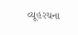વ્યૂહરચના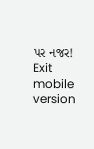પર નજર!
Exit mobile version